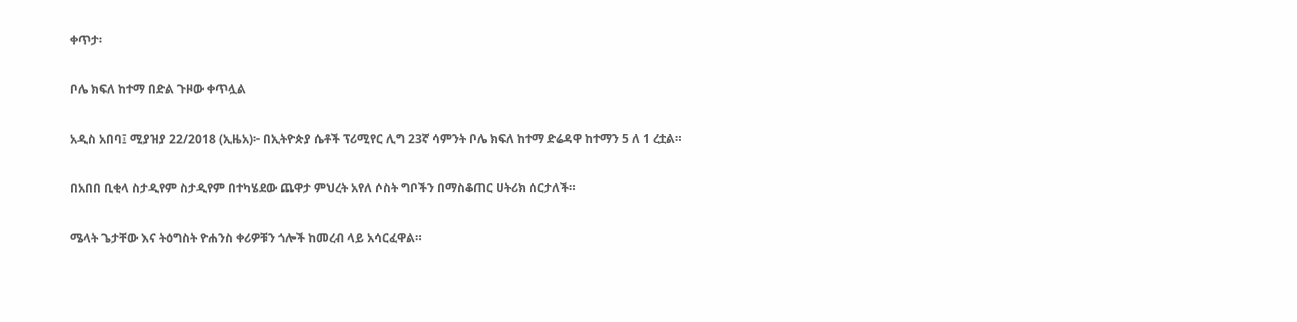ቀጥታ፡

ቦሌ ክፍለ ከተማ በድል ጉዞው ቀጥሏል

አዲስ አበባ፤ ሚያዝያ 22/2018 (ኢዜአ)፦ በኢትዮጵያ ሴቶች ፕሪሚየር ሊግ 23ኛ ሳምንት ቦሌ ክፍለ ከተማ ድሬዳዋ ከተማን 5 ለ 1 ረቷል።

በአበበ ቢቂላ ስታዲየም ስታዲየም በተካሄደው ጨዋታ ምህረት አየለ ሶስት ግቦችን በማስቆጠር ሀትሪክ ሰርታለች።

ሜላት ጌታቸው እና ትዕግስት ዮሐንስ ቀሪዎቹን ጎሎች ከመረብ ላይ አሳርፈዋል።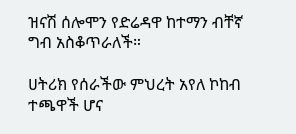ዝናሽ ሰሎሞን የድሬዳዋ ከተማን ብቸኛ ግብ አስቆጥራለች።

ሀትሪክ የሰራችው ምህረት አየለ ኮከብ ተጫዋች ሆና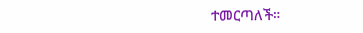ተመርጣለች።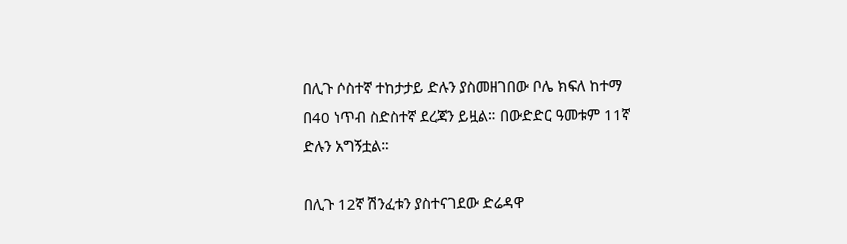በሊጉ ሶስተኛ ተከታታይ ድሉን ያስመዘገበው ቦሌ ክፍለ ከተማ በ40 ነጥብ ስድስተኛ ደረጃን ይዟል። በውድድር ዓመቱም 11ኛ ድሉን አግኝቷል።

በሊጉ 12ኛ ሽንፈቱን ያስተናገደው ድሬዳዋ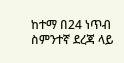ከተማ በ24 ነጥብ ስምንተኛ ደረጃ ላይ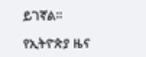ይገኛል።

የኢትዮጵያ ዜና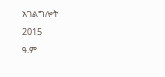አገልግሎት
2015
ዓ.ም